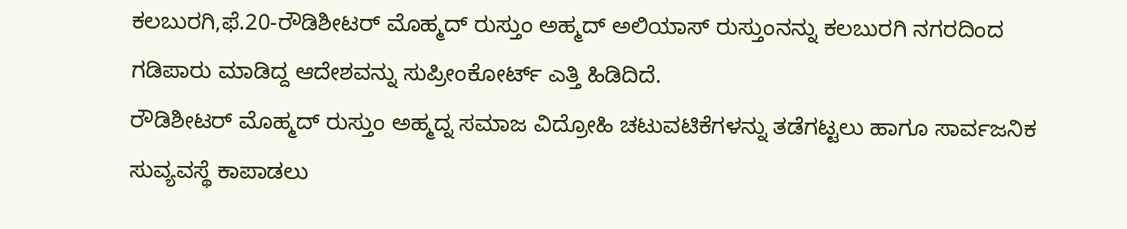ಕಲಬುರಗಿ,ಫೆ.20-ರೌಡಿಶೀಟರ್ ಮೊಹ್ಮದ್ ರುಸ್ತುಂ ಅಹ್ಮದ್ ಅಲಿಯಾಸ್ ರುಸ್ತುಂನನ್ನು ಕಲಬುರಗಿ ನಗರದಿಂದ ಗಡಿಪಾರು ಮಾಡಿದ್ದ ಆದೇಶವನ್ನು ಸುಪ್ರೀಂಕೋರ್ಟ್ ಎತ್ತಿ ಹಿಡಿದಿದೆ.
ರೌಡಿಶೀಟರ್ ಮೊಹ್ಮದ್ ರುಸ್ತುಂ ಅಹ್ಮದ್ನ ಸಮಾಜ ವಿದ್ರೋಹಿ ಚಟುವಟಿಕೆಗಳನ್ನು ತಡೆಗಟ್ಟಲು ಹಾಗೂ ಸಾರ್ವಜನಿಕ ಸುವ್ಯವಸ್ಥೆ ಕಾಪಾಡಲು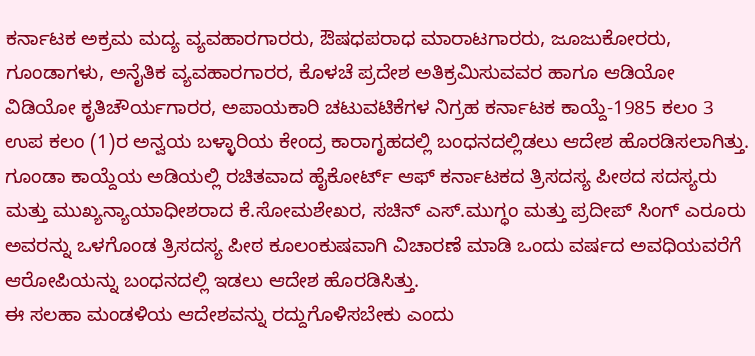ಕರ್ನಾಟಕ ಅಕ್ರಮ ಮದ್ಯ ವ್ಯವಹಾರಗಾರರು, ಔಷಧಪರಾಧ ಮಾರಾಟಗಾರರು, ಜೂಜುಕೋರರು, ಗೂಂಡಾಗಳು, ಅನೈತಿಕ ವ್ಯವಹಾರಗಾರರ, ಕೊಳಚೆ ಪ್ರದೇಶ ಅತಿಕ್ರಮಿಸುವವರ ಹಾಗೂ ಆಡಿಯೋ ವಿಡಿಯೋ ಕೃತಿಚೌರ್ಯಗಾರರ, ಅಪಾಯಕಾರಿ ಚಟುವಟಿಕೆಗಳ ನಿಗ್ರಹ ಕರ್ನಾಟಕ ಕಾಯ್ದೆ-1985 ಕಲಂ 3 ಉಪ ಕಲಂ (1)ರ ಅನ್ವಯ ಬಳ್ಳಾರಿಯ ಕೇಂದ್ರ ಕಾರಾಗೃಹದಲ್ಲಿ ಬಂಧನದಲ್ಲಿಡಲು ಆದೇಶ ಹೊರಡಿಸಲಾಗಿತ್ತು.
ಗೂಂಡಾ ಕಾಯ್ದೆಯ ಅಡಿಯಲ್ಲಿ ರಚಿತವಾದ ಹೈಕೋರ್ಟ್ ಆಫ್ ಕರ್ನಾಟಕದ ತ್ರಿಸದಸ್ಯ ಪೀಠದ ಸದಸ್ಯರು ಮತ್ತು ಮುಖ್ಯನ್ಯಾಯಾಧೀಶರಾದ ಕೆ.ಸೋಮಶೇಖರ, ಸಚಿನ್ ಎಸ್.ಮುಗ್ಧಂ ಮತ್ತು ಪ್ರದೀಪ್ ಸಿಂಗ್ ಎರೂರು ಅವರನ್ನು ಒಳಗೊಂಡ ತ್ರಿಸದಸ್ಯ ಪೀಠ ಕೂಲಂಕುಷವಾಗಿ ವಿಚಾರಣೆ ಮಾಡಿ ಒಂದು ವರ್ಷದ ಅವಧಿಯವರೆಗೆ ಆರೋಪಿಯನ್ನು ಬಂಧನದಲ್ಲಿ ಇಡಲು ಆದೇಶ ಹೊರಡಿಸಿತ್ತು.
ಈ ಸಲಹಾ ಮಂಡಳಿಯ ಆದೇಶವನ್ನು ರದ್ದುಗೊಳಿಸಬೇಕು ಎಂದು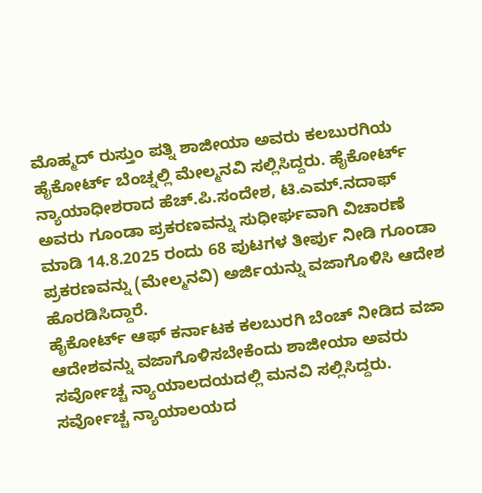ಮೊಹ್ಮದ್ ರುಸ್ತುಂ ಪತ್ನಿ ಶಾಜೀಯಾ ಅವರು ಕಲಬುರಗಿಯ ಹೈಕೋರ್ಟ್ ಬೆಂಚ್ನಲ್ಲಿ ಮೇಲ್ಮನವಿ ಸಲ್ಲಿಸಿದ್ದರು. ಹೈಕೋರ್ಟ್ ನ್ಯಾಯಾಧೀಶರಾದ ಹೆಚ್.ಪಿ.ಸಂದೇಶ, ಟಿ.ಎಮ್.ನದಾಫ್ ಅವರು ಗೂಂಡಾ ಪ್ರಕರಣವನ್ನು ಸುಧೀರ್ಘವಾಗಿ ವಿಚಾರಣೆ ಮಾಡಿ 14.8.2025 ರಂದು 68 ಪುಟಗಳ ತೀರ್ಪು ನೀಡಿ ಗೂಂಡಾ ಪ್ರಕರಣವನ್ನು (ಮೇಲ್ಮನವಿ) ಅರ್ಜಿಯನ್ನು ವಜಾಗೊಳಿಸಿ ಆದೇಶ ಹೊರಡಿಸಿದ್ದಾರೆ.
ಹೈಕೋರ್ಟ್ ಆಫ್ ಕರ್ನಾಟಕ ಕಲಬುರಗಿ ಬೆಂಚ್ ನೀಡಿದ ವಜಾ ಆದೇಶವನ್ನು ವಜಾಗೊಳಿಸಬೇಕೆಂದು ಶಾಜೀಯಾ ಅವರು ಸರ್ವೋಚ್ಚ ನ್ಯಾಯಾಲದಯದಲ್ಲಿ ಮನವಿ ಸಲ್ಲಿಸಿದ್ದರು. ಸರ್ವೋಚ್ಚ ನ್ಯಾಯಾಲಯದ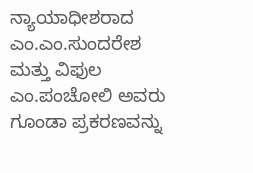ನ್ಯಾಯಾಧೀಶರಾದ ಎಂ.ಎಂ.ಸುಂದರೇಶ ಮತ್ತು ವಿಫುಲ ಎಂ.ಪಂಚೋಲಿ ಅವರು ಗೂಂಡಾ ಪ್ರಕರಣವನ್ನು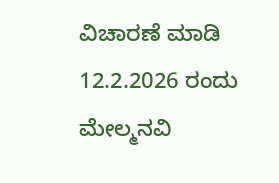ವಿಚಾರಣೆ ಮಾಡಿ 12.2.2026 ರಂದು ಮೇಲ್ಮನವಿ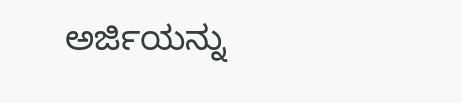ಅರ್ಜಿಯನ್ನು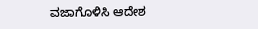ವಜಾಗೊಳಿಸಿ ಆದೇಶ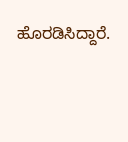ಹೊರಡಿಸಿದ್ದಾರೆ.